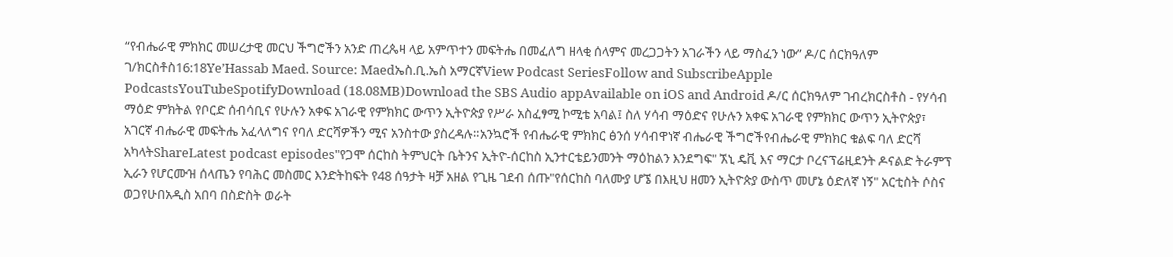“የብሔራዊ ምክክር መሠረታዊ መርህ ችግሮችን አንድ ጠረጴዛ ላይ አምጥተን መፍትሔ በመፈለግ ዘላቂ ሰላምና መረጋጋትን አገራችን ላይ ማስፈን ነው” ዶ/ር ሰርክዓለም ገ/ክርስቶስ16:18Ye’Hassab Maed. Source: Maedኤስ.ቢ.ኤስ አማርኛView Podcast SeriesFollow and SubscribeApple PodcastsYouTubeSpotifyDownload (18.08MB)Download the SBS Audio appAvailable on iOS and Android ዶ/ር ሰርክዓለም ገብረክርስቶስ - የሃሳብ ማዕድ ምክትል የቦርድ ሰብሳቢና የሁሉን አቀፍ አገራዊ የምክክር ውጥን ኢትዮጵያ የሥራ አስፈፃሚ ኮሚቴ አባል፤ ስለ ሃሳብ ማዕድና የሁሉን አቀፍ አገራዊ የምክክር ውጥን ኢትዮጵያ፣ አገርኛ ብሔራዊ መፍትሔ አፈላለግና የባለ ድርሻዎችን ሚና አንስተው ያስረዳሉ።አንኳሮች የብሔራዊ ምክክር ፅንሰ ሃሳብዋነኛ ብሔራዊ ችግሮችየብሔራዊ ምክክር ቁልፍ ባለ ድርሻ አካላትShareLatest podcast episodes"የጋሞ ሰርከስ ትምህርት ቤትንና ኢትዮ-ሰርከስ ኢንተርቴይንመንት ማዕከልን እንደግፍ" ኧኒ ዴቪ እና ማርታ ቦረናፕሬዚደንት ዶናልድ ትራምፕ ኢራን የሆርሙዝ ሰላጤን የባሕር መስመር እንድትከፍት የ48 ሰዓታት ዛቻ አዘል የጊዜ ገደብ ሰጡ"የሰርከስ ባለሙያ ሆኜ በእዚህ ዘመን ኢትዮጵያ ውስጥ መሆኔ ዕድለኛ ነኝ" አርቲስት ሶስና ወጋየሁበአዲስ አበባ በስድስት ወራት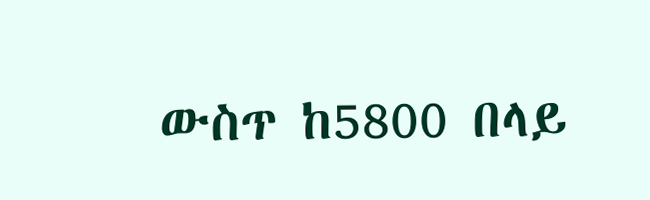ውስጥ ከ5800 በላይ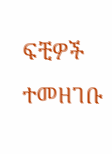ፍቺዎች ተመዘገቡ